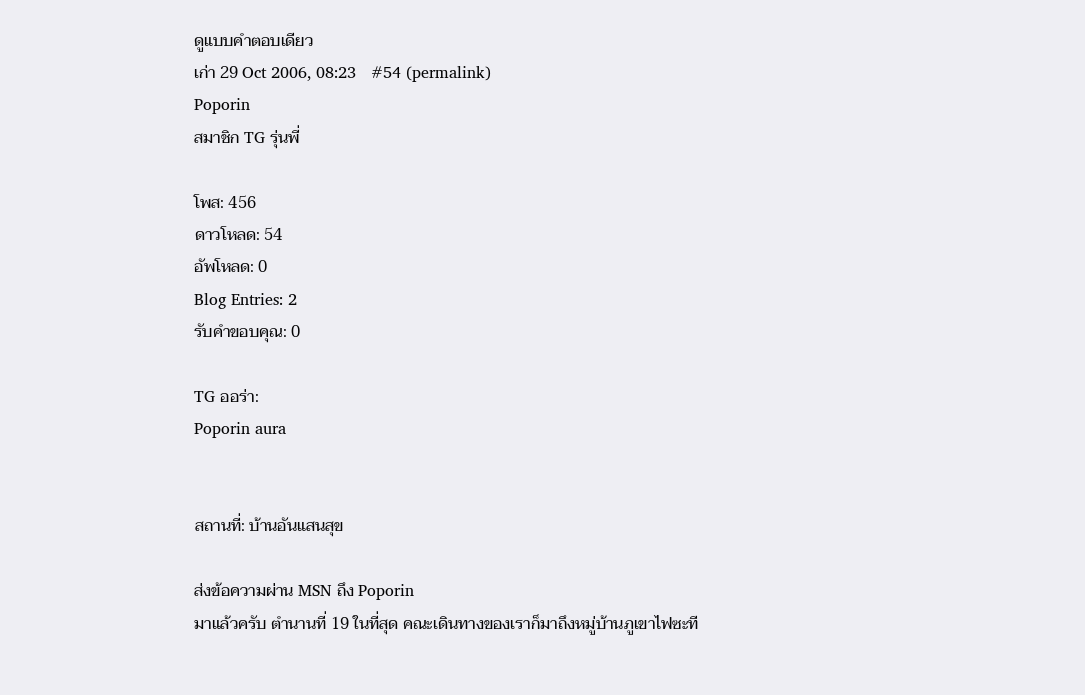ดูแบบคำตอบเดียว
เก่า 29 Oct 2006, 08:23   #54 (permalink)
Poporin
สมาชิก TG รุ่นพี่

โพส: 456
ดาวโหลด: 54
อัพโหลด: 0
Blog Entries: 2
รับคำขอบคุณ: 0

TG ออร่า:
Poporin aura


สถานที่: บ้านอันแสนสุข

ส่งข้อความผ่าน MSN ถึง Poporin
มาแล้วครับ ตำนานที่ 19 ในที่สุด คณะเดินทางของเราก็มาถึงหมู่บ้านภูเขาไฟซะที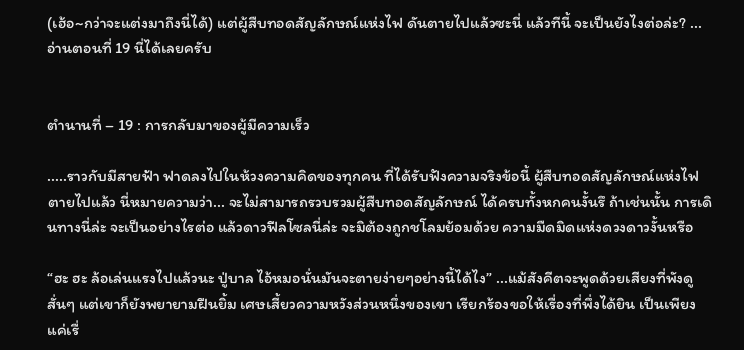(เฮ้อ~กว่าจะแต่งมาถึงนี่ได้) แต่ผู้สืบทอดสัญลักษณ์แห่งไฟ ดันตายไปแล้วซะนี่ แล้วทีนี้ จะเป็นยังไงต่อล่ะ? ... อ่านตอนที่ 19 นี่ได้เลยครับ


ตำนานที่ – 19 : การกลับมาของผู้มีความเร็ว

.....ราวกับมีสายฟ้า ฟาดลงไปในห้วงความคิดของทุกคน ที่ได้รับฟังความจริงข้อนี้ ผู้สืบทอดสัญลักษณ์แห่งไฟ ตายไปแล้ว นี่หมายความว่า... จะไม่สามารถรวบรวมผู้สืบทอดสัญลักษณ์ ได้ครบทั้งหกคนงั้นรึ ถ้าเช่นนั้น การเดินทางนี่ล่ะ จะเป็นอย่างไรต่อ แล้วดาวฟีลโซลนี่ล่ะ จะมิต้องถูกชโลมย้อมด้วย ความมืดมิดแห่งดวงดาวงั้นหรือ

“ฮะ ฮะ ล้อเล่นแรงไปแล้วนะ ปู่บาล ไอ้หมอนั่นมันจะตายง่ายๆอย่างนี้ได้ไง” ...แม้สังคีตจะพูดด้วยเสียงที่พังดูสั่นๆ แต่เขาก็ยังพยายามฝืนยิ้ม เศษเสี้ยวความหวังส่วนหนึ่งของเขา เรียกร้องขอให้เรื่องที่พึ่งได้ยิน เป็นเพียงแค่เรื่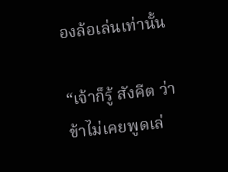องล้อเล่นเท่านั้น

“เจ้าก็รู้ สังคีต ว่าข้าไม่เคยพูดเล่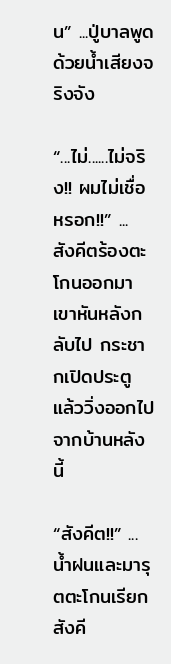น” ...ปู่บาลพูดด้วยน้ำเสียงจริงจัง

“...ไม่......ไม่จริง!! ผมไม่เชื่อหรอก!!” ... สังคีตร้องตะโกนออกมา เขาหันหลังกลับไป กระชากเปิดประตู แล้ววิ่งออกไปจากบ้านหลังนี้

“สังคีต!!” ...น้ำฝนและมารุตตะโกนเรียกสังคี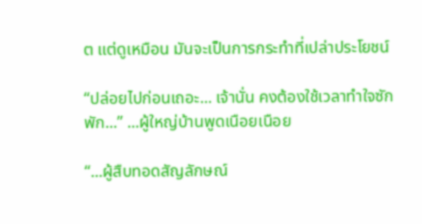ต แต่ดูเหมือน มันจะเป็นการกระทำที่เปล่าประโยชน์

“ปล่อยไปก่อนเถอะ... เจ้านั่น คงต้องใช้เวลาทำใจซักพัก...” ...ผู้ใหญ่บ้านพูดเนือยเนือย

“...ผู้สืบทอดสัญลักษณ์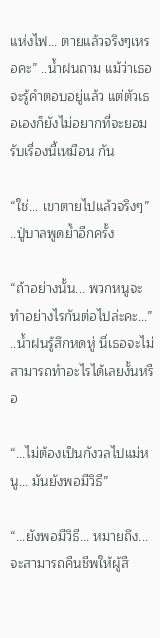แห่งไฟ... ตายแล้วจริงๆเหรอคะ” ..น้ำฝนถาม แม้ว่าเธอจะรู้คำตอบอยู่แล้ว แต่ตัวเธอเองก็ยังไม่อยากที่จะยอมรับเรื่องนี้เหมือน กัน

“ใช่... เขาตายไปแล้วจริงๆ” ..ปู่บาลพูดย้ำอีกครั้ง

“ถ้าอย่างนั้น... พวกหนูจะทำอย่างไรกันต่อไปล่ะคะ...” ..น้ำฝนรู้สึกหดหู่ นี่เธอจะไม่สามารถทำอะไรได้เลยงั้นหรือ

“...ไม่ต้องเป็นกังวลไปแม่หนู... มันยังพอมีวิธี”

“...ยังพอมีวิธี... หมายถึง... จะสามารถคืนชีพให้ผู้สื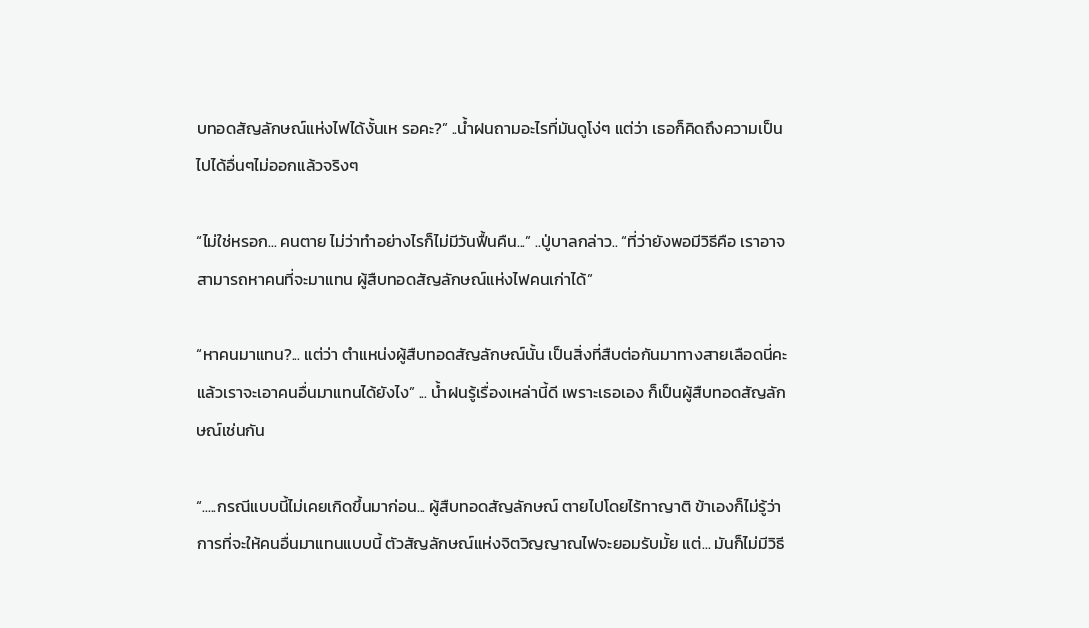บทอดสัญลักษณ์แห่งไฟได้งั้นเห รอคะ?” ..น้ำฝนถามอะไรที่มันดูโง่ๆ แต่ว่า เธอก็คิดถึงความเป็นไปได้อื่นๆไม่ออกแล้วจริงๆ

“ไม่ใช่หรอก... คนตาย ไม่ว่าทำอย่างไรก็ไม่มีวันฟื้นคืน...” ..ปู่บาลกล่าว.. “ที่ว่ายังพอมีวิธีคือ เราอาจสามารถหาคนที่จะมาแทน ผู้สืบทอดสัญลักษณ์แห่งไฟคนเก่าได้”

“หาคนมาแทน?... แต่ว่า ตำแหน่งผู้สืบทอดสัญลักษณ์นั้น เป็นสิ่งที่สืบต่อกันมาทางสายเลือดนี่คะ แล้วเราจะเอาคนอื่นมาแทนได้ยังไง” ... น้ำฝนรู้เรื่องเหล่านี้ดี เพราะเธอเอง ก็เป็นผู้สืบทอดสัญลักษณ์เช่นกัน

“.....กรณีแบบนี้ไม่เคยเกิดขึ้นมาก่อน... ผู้สืบทอดสัญลักษณ์ ตายไปโดยไร้ทาญาติ ข้าเองก็ไม่รู้ว่า การที่จะให้คนอื่นมาแทนแบบนี้ ตัวสัญลักษณ์แห่งจิตวิญญาณไฟจะยอมรับมั้ย แต่... มันก็ไม่มีวิธี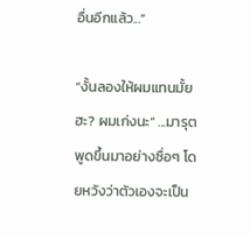อื่นอีกแล้ว...”

“งั้นลองให้ผมแทนมั้ยฮะ? ผมเก่งนะ” ...มารุตพูดขึ้นมาอย่างซื่อๆ โดยหวังว่าตัวเองจะเป็น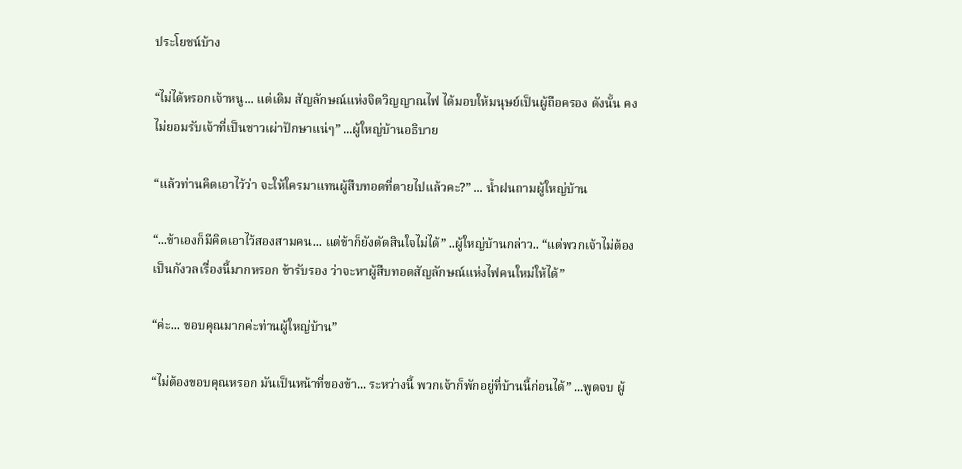ประโยชน์บ้าง

“ไม่ได้หรอกเจ้าหนู... แต่เดิม สัญลักษณ์แห่งจิตวิญญาณไฟ ได้มอบให้มนุษย์เป็นผู้ถือครอง ดังนั้น คงไม่ยอมรับเจ้าที่เป็นชาวเผ่าปักษาแน่ๆ” ...ผู้ใหญ่บ้านอธิบาย

“แล้วท่านคิดเอาไว้ว่า จะให้ใครมาแทนผู้สืบทอดที่ตายไปแล้วคะ?” ... น้ำฝนถามผู้ใหญ่บ้าน

“...ข้าเองก็มีคิดเอาไว้สองสามคน... แต่ข้าก็ยังตัดสินใจไม่ได้” ..ผู้ใหญ่บ้านกล่าว.. “แต่พวกเจ้าไม่ต้องเป็นกังวลเรื่องนี้มากหรอก ข้ารับรอง ว่าจะหาผู้สืบทอดสัญลักษณ์แห่งไฟคนใหม่ให้ได้”

“ค่ะ... ขอบคุณมากค่ะท่านผู้ใหญ่บ้าน”

“ไม่ต้องขอบคุณหรอก มันเป็นหน้าที่ของข้า... ระหว่างนี้ พวกเจ้าก็พักอยู่ที่บ้านนี้ก่อนได้” ...พูดจบ ผู้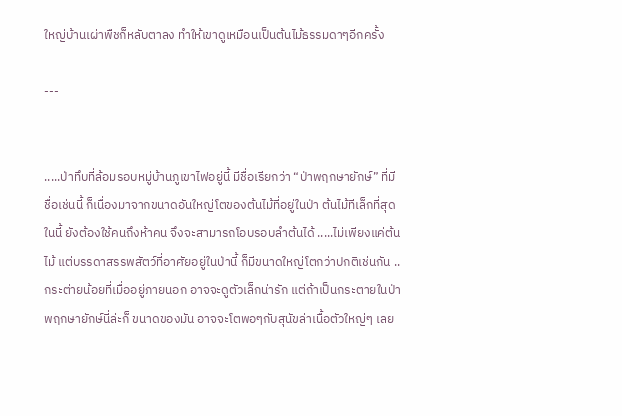ใหญ่บ้านเผ่าพืชก็หลับตาลง ทำให้เขาดูเหมือนเป็นต้นไม้ธรรมดาๆอีกครั้ง

---


.....ป่าทึบที่ล้อมรอบหมู่บ้านภูเขาไฟอยู่นี้ มีชื่อเรียกว่า “ป่าพฤกษายักษ์” ที่มีชื่อเช่นนี้ ก็เนื่องมาจากขนาดอันใหญ่โตของต้นไม้ที่อยู่ในป่า ต้นไม้ทีเล็กที่สุดในนี้ ยังต้องใช้คนถึงห้าคน จึงจะสามารถโอบรอบลำต้นได้ .....ไม่เพียงแค่ต้นไม้ แต่บรรดาสรรพสัตว์ที่อาศัยอยู่ในป่านี้ ก็มีขนาดใหญ่โตกว่าปกติเช่นกัน ..กระต่ายน้อยที่เมื่ออยู่ภายนอก อาจจะดูตัวเล็กน่ารัก แต่ถ้าเป็นกระตายในป่าพฤกษายักษ์นี่ล่ะก็ ขนาดของมัน อาจจะโตพอๆกับสุนัขล่าเนื้อตัวใหญ่ๆ เลย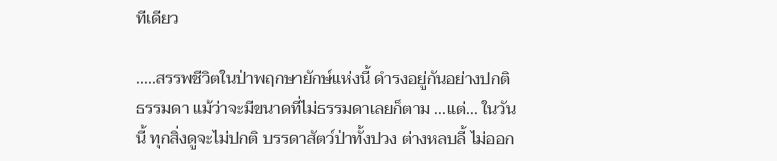ทีเดียว

.....สรรพชีวิตในป่าพฤกษายักษ์แห่งนี้ ดำรงอยู่กันอย่างปกติธรรมดา แม้ว่าจะมีขนาดที่ไม่ธรรมดาเลยก็ตาม ...แต่... ในวันนี้ ทุกสิ่งดูจะไม่ปกติ บรรดาสัตว์ป่าทั้งปวง ต่างหลบลี้ ไม่ออก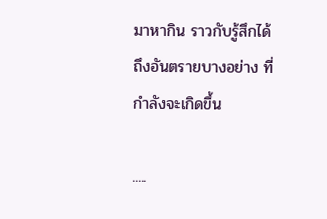มาหากิน ราวกับรู้สึกได้ ถึงอันตรายบางอย่าง ที่กำลังจะเกิดขึ้น

.....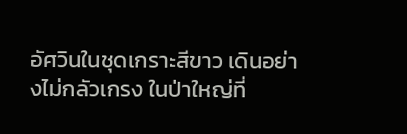อัศวินในชุดเกราะสีขาว เดินอย่างไม่กลัวเกรง ในป่าใหญ่ที่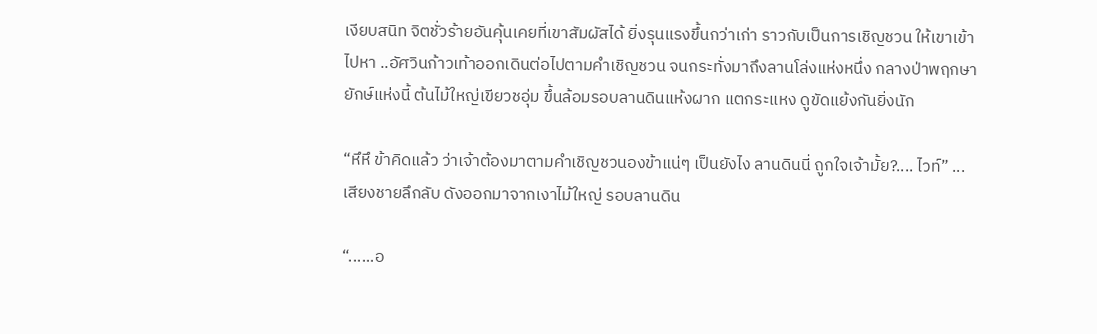เงียบสนิท จิตชั่วร้ายอันคุ้นเคยที่เขาสัมผัสได้ ยิ่งรุนแรงขึ้นกว่าเก่า ราวกับเป็นการเชิญชวน ให้เขาเข้าไปหา ..อัศวินก้าวเท้าออกเดินต่อไปตามคำเชิญชวน จนกระทั่งมาถึงลานโล่งแห่งหนึ่ง กลางป่าพฤกษายักษ์แห่งนี้ ต้นไม้ใหญ่เขียวชอุ่ม ขึ้นล้อมรอบลานดินแห้งผาก แตกระแหง ดูขัดแย้งกันยิ่งนัก

“หึหึ ข้าคิดแล้ว ว่าเจ้าต้องมาตามคำเชิญชวนองข้าแน่ๆ เป็นยังไง ลานดินนี่ ถูกใจเจ้ามั้ย?.... ไวท์” ...เสียงชายลึกลับ ดังออกมาจากเงาไม้ใหญ่ รอบลานดิน

“......อ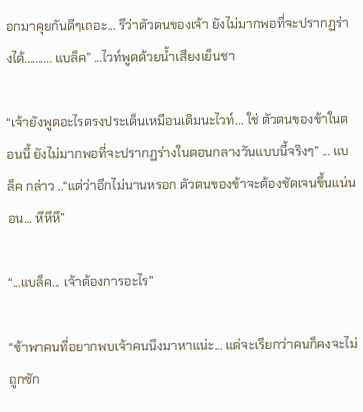อกมาคุยกันดีๆเถอะ... รึว่าตัวตนของเจ้า ยังไม่มากพอที่จะปรากฏร่างได้.......... แบล็ค” ...ไวท์พูดด้วยน้ำเสียงเย็นชา

“เจ้ายังพูดอะไรตรงประเด็นเหมือนเดิมนะไวท์... ใช่ ตัวตนของข้าในตอนนี้ ยังไม่มากพอที่จะปรากฏร่างในตอนกลางวันแบบนี้จริงๆ” ... แบล็ค กล่าว ..“แต่ว่าอีกไม่นานหรอก ตัวตนของข้าจะต้องชัดเจนขึ้นแน่นอน... หึหึหึ”

“...แบล็ค... เจ้าต้องการอะไร”

“ข้าพาคนที่อยากพบเจ้าคนนึงมาหาแน่ะ... แต่จะเรียกว่าคนก็คงจะไม่ถูกซัก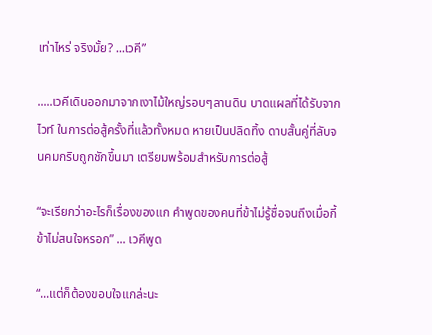เท่าไหร่ จริงมั้ย? ...เวคี”

.....เวคีเดินออกมาจากเงาไม้ใหญ่รอบๆลานดิน บาดแผลที่ได้รับจากไวท์ ในการต่อสู้ครั้งที่แล้วทั้งหมด หายเป็นปลิดทิ้ง ดาบสั้นคู่ที่ลับจนคมกริบถูกชักขึ้นมา เตรียมพร้อมสำหรับการต่อสู้

“จะเรียกว่าอะไรก็เรื่องของแก คำพูดของคนที่ข้าไม่รู้ชื่อจนถึงเมื่อกี้ ข้าไม่สนใจหรอก” ... เวคีพูด

“...แต่ก็ต้องขอบใจแกล่ะนะ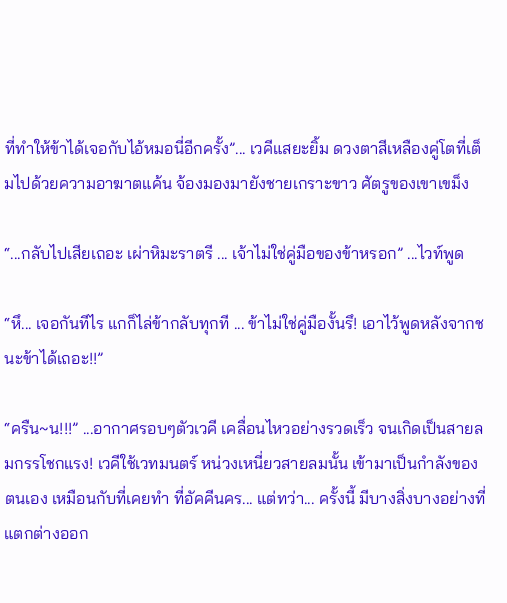ที่ทำให้ข้าได้เจอกับไอ้หมอนี่อีกครั้ง”... เวคีแสยะยิ้ม ดวงตาสีเหลืองคู่โตที่เต็มไปด้วยความอาฆาตแค้น จ้องมองมายังชายเกราะขาว ศัตรูของเขาเขม็ง

“...กลับไปเสียเถอะ เผ่าหิมะราตรี ... เจ้าไม่ใช่คู่มือของข้าหรอก” ...ไวท์พูด

“หึ... เจอกันทีไร แกก็ไล่ข้ากลับทุกที ... ข้าไม่ใช่คู่มืองั้นรึ! เอาไว้พูดหลังจากชนะข้าได้เถอะ!!”

“ครืน~น!!!” ...อากาศรอบๆตัวเวคี เคลื่อนไหวอย่างรวดเร็ว จนเกิดเป็นสายลมกรรโชกแรง! เวคีใช้เวทมนตร์ หน่วงเหนี่ยวสายลมนั้น เข้ามาเป็นกำลังของตนเอง เหมือนกับที่เคยทำ ที่อัคคีนคร... แต่ทว่า... ครั้งนี้ มีบางสิ่งบางอย่างที่แตกต่างออก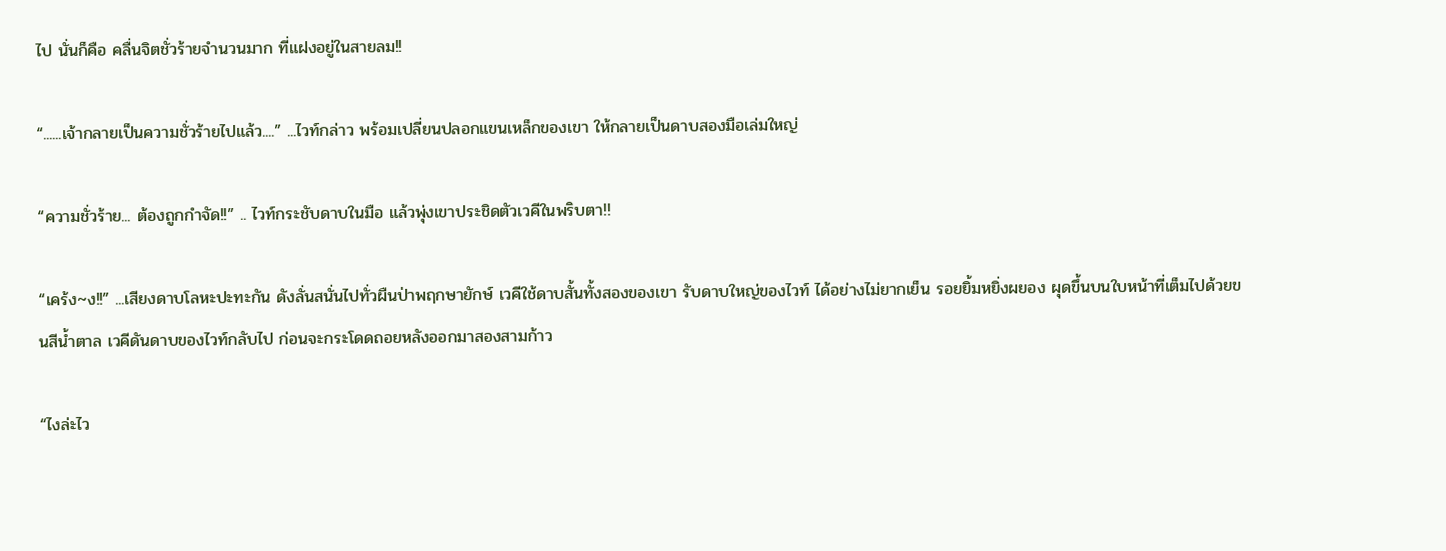ไป นั่นก็คือ คลื่นจิตชั่วร้ายจำนวนมาก ที่แฝงอยู่ในสายลม!!

“......เจ้ากลายเป็นความชั่วร้ายไปแล้ว....” ...ไวท์กล่าว พร้อมเปลี่ยนปลอกแขนเหล็กของเขา ให้กลายเป็นดาบสองมือเล่มใหญ่

“ความชั่วร้าย... ต้องถูกกำจัด!!” .. ไวท์กระชับดาบในมือ แล้วพุ่งเขาประชิดตัวเวคีในพริบตา!!

“เคร้ง~ง!!” ...เสียงดาบโลหะปะทะกัน ดังลั่นสนั่นไปทั่วผืนป่าพฤกษายักษ์ เวคีใช้ดาบสั้นทั้งสองของเขา รับดาบใหญ่ของไวท์ ได้อย่างไม่ยากเย็น รอยยิ้มหยิ่งผยอง ผุดขึ้นบนใบหน้าที่เต็มไปด้วยขนสีน้ำตาล เวคีดันดาบของไวท์กลับไป ก่อนจะกระโดดถอยหลังออกมาสองสามก้าว

“ไงล่ะไว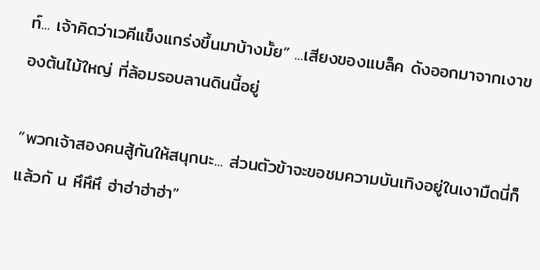ท์... เจ้าคิดว่าเวคีแข็งแกร่งขึ้นมาบ้างมั้ย” ...เสียงของแบล็ค ดังออกมาจากเงาของต้นไม้ใหญ่ ที่ล้อมรอบลานดินนี้อยู่

“พวกเจ้าสองคนสู้กันให้สนุกนะ... ส่วนตัวข้าจะขอชมความบันเทิงอยู่ในเงามืดนี่ก็แล้วกั น หึหึหึ ฮ่าฮ่าฮ่าฮ่า”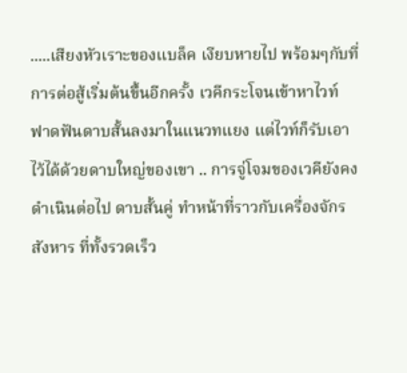.....เสียงหัวเราะของแบล็ค เงียบหายไป พร้อมๆกับที่การต่อสู้เริ่มต้นขึ้นอีกครั้ง เวคีกระโจนเข้าหาไวท์ ฟาดฟันดาบสั้นลงมาในแนวทแยง แต่ไวท์ก็รับเอาไว้ได้ด้วยดาบใหญ่ของเขา .. การจู่โจมของเวคียังคงดำเนินต่อไป ดาบสั้นคู่ ทำหน้าที่ราวกับเครื่องจักรสังหาร ที่ทั้งรวดเร็ว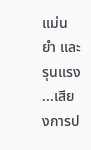แม่นยำ และรุนแรง ...เสียงการป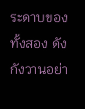ระดาบของทั้งสอง ดังกังวานอย่า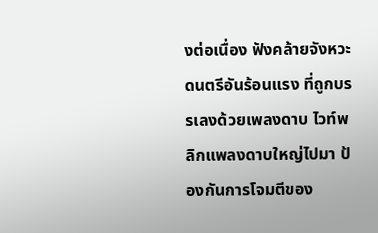งต่อเนื่อง ฟังคล้ายจังหวะดนตรีอันร้อนแรง ที่ถูกบรรเลงด้วยเพลงดาบ ไวท์พลิกแพลงดาบใหญ่ไปมา ป้องกันการโจมตีของ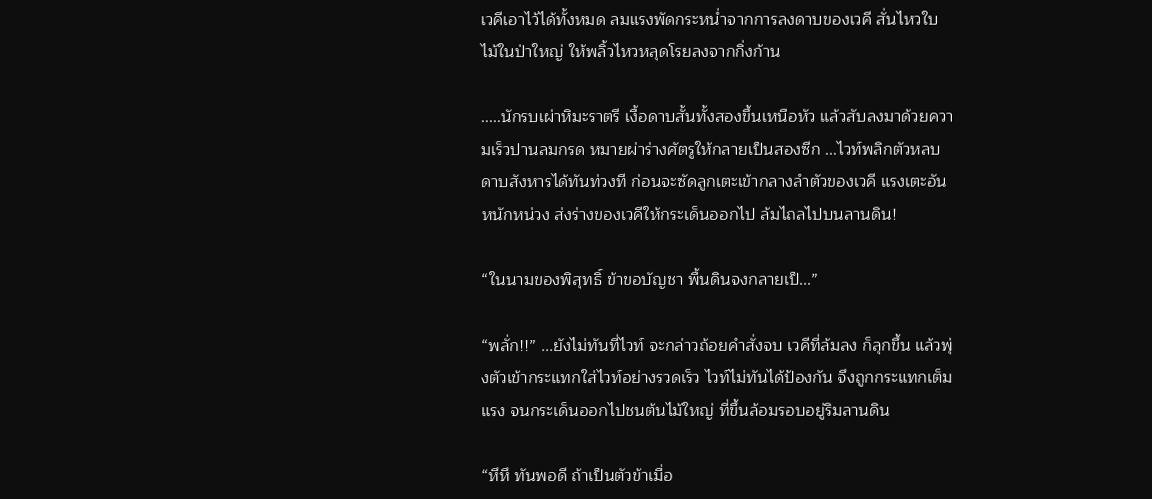เวคีเอาไว้ได้ทั้งหมด ลมแรงพัดกระหน่ำจากการลงดาบของเวคี สั่นไหวใบไม้ในป่าใหญ่ ให้พลิ้วไหวหลุดโรยลงจากกิ่งก้าน

.....นักรบเผ่าหิมะราตรี เงื้อดาบสั้นทั้งสองขึ้นเหนือหัว แล้วสับลงมาด้วยความเร็วปานลมกรด หมายผ่าร่างศัตรูให้กลายเป็นสองซีก ...ไวท์พลิกตัวหลบดาบสังหารได้ทันท่วงที ก่อนจะซัดลูกเตะเข้ากลางลำตัวของเวคี แรงเตะอันหนักหน่วง ส่งร่างของเวคีให้กระเด็นออกไป ล้มไถลไปบนลานดิน!

“ในนามของพิสุทธิ์ ข้าขอบัญชา พื้นดินจงกลายเป็...”

“พลั่ก!!” ...ยังไม่ทันที่ไวท์ จะกล่าวถ้อยคำสั่งจบ เวคีที่ล้มลง ก็ลุกขึ้น แล้วพุ่งตัวเข้ากระแทกใส่ไวท์อย่างรวดเร็ว ไวท์ไม่ทันได้ป้องกัน จึงถูกกระแทกเต็มแรง จนกระเด็นออกไปชนต้นไม้ใหญ่ ที่ขึ้นล้อมรอบอยู่ริมลานดิน

“หึหึ ทันพอดี ถ้าเป็นตัวข้าเมื่อ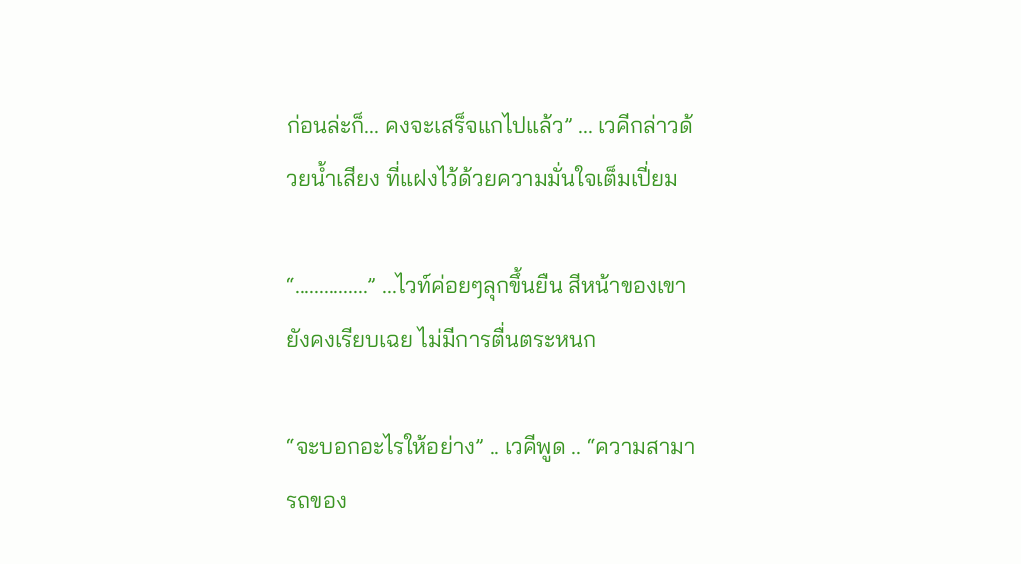ก่อนล่ะก็... คงจะเสร็จแกไปแล้ว” ... เวคีกล่าวด้วยน้ำเสียง ที่แฝงไว้ด้วยความมั่นใจเต็มเปี่ยม

“...............” ...ไวท์ค่อยๆลุกขึ้นยืน สีหน้าของเขายังคงเรียบเฉย ไม่มีการตื่นตระหนก

“จะบอกอะไรให้อย่าง” .. เวคีพูด .. “ความสามารถของ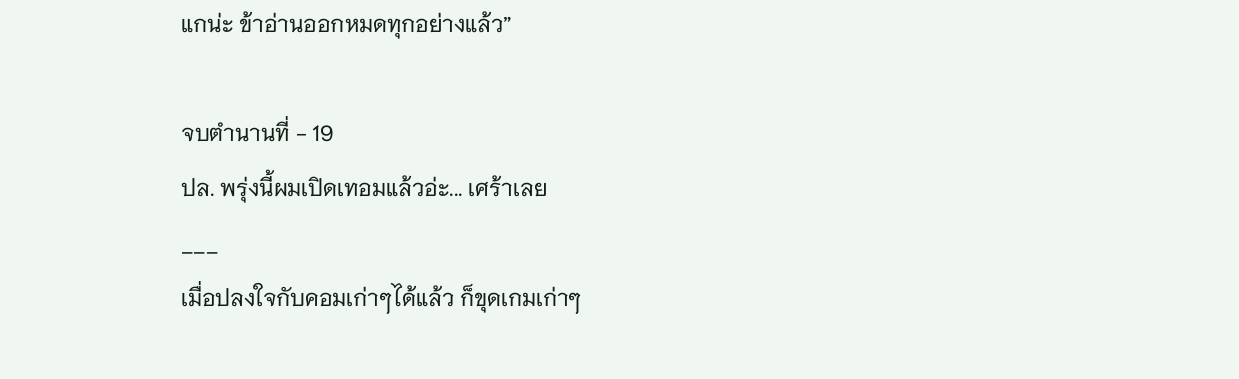แกน่ะ ข้าอ่านออกหมดทุกอย่างแล้ว”

จบตำนานที่ - 19
ปล. พรุ่งนี้ผมเปิดเทอมแล้วอ่ะ... เศร้าเลย
___
เมื่อปลงใจกับคอมเก่าๆได้แล้ว ก็ขุดเกมเก่าๆ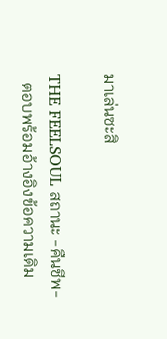มาเล่นซะสิ

THE FEELSOUL สถานะ -คืนชีพ-
  ตอบพร้อมอ้างอิงข้อความเดิม